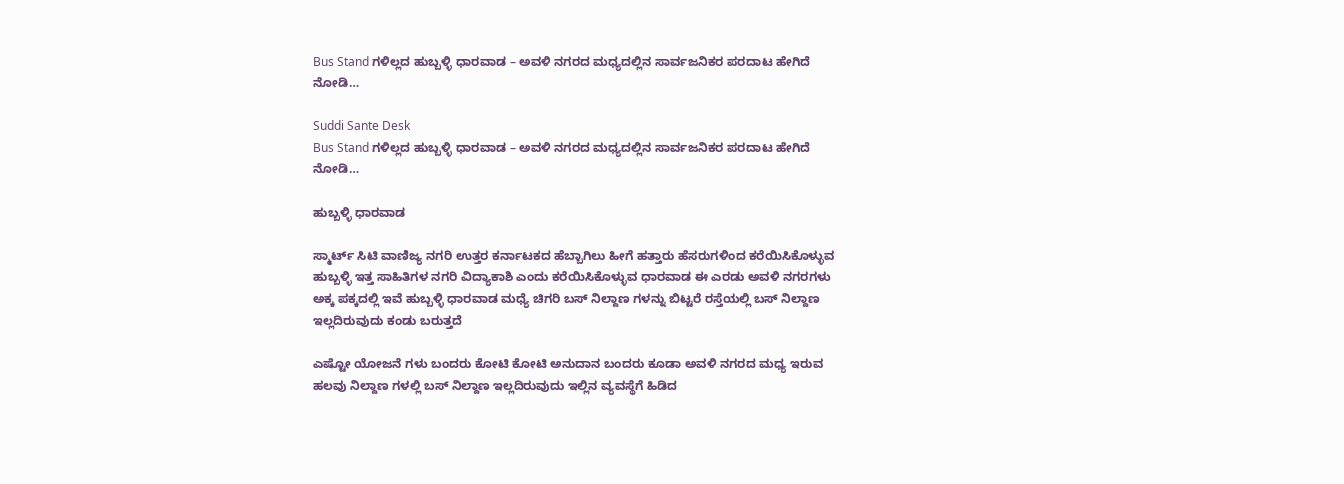Bus Stand ಗಳಿಲ್ಲದ ಹುಬ್ಬಳ್ಳಿ ಧಾರವಾಡ – ಅವಳಿ ನಗರದ ಮಧ್ಯದಲ್ಲಿನ ಸಾರ್ವಜನಿಕರ ಪರದಾಟ ಹೇಗಿದೆ ನೋಡಿ…

Suddi Sante Desk
Bus Stand ಗಳಿಲ್ಲದ ಹುಬ್ಬಳ್ಳಿ ಧಾರವಾಡ – ಅವಳಿ ನಗರದ ಮಧ್ಯದಲ್ಲಿನ ಸಾರ್ವಜನಿಕರ ಪರದಾಟ ಹೇಗಿದೆ ನೋಡಿ…

ಹುಬ್ಬಳ್ಳಿ ಧಾರವಾಡ

ಸ್ಮಾರ್ಟ್ ಸಿಟಿ ವಾಣಿಜ್ಯ ನಗರಿ ಉತ್ತರ ಕರ್ನಾಟಕದ ಹೆಬ್ಬಾಗಿಲು ಹೀಗೆ ಹತ್ತಾರು ಹೆಸರುಗಳಿಂದ ಕರೆಯಿಸಿಕೊಳ್ಳುವ ಹುಬ್ಬಳ್ಳಿ ಇತ್ತ ಸಾಹಿತಿಗಳ ನಗರಿ ವಿದ್ಯಾಕಾಶಿ ಎಂದು ಕರೆಯಿಸಿಕೊಳ್ಳುವ ಧಾರವಾಡ ಈ ಎರಡು ಅವಳಿ ನಗರಗಳು ಅಕ್ಕ ಪಕ್ಕದಲ್ಲಿ ಇವೆ ಹುಬ್ಬಳ್ಳಿ ಧಾರವಾಡ ಮಧ್ಯೆ ಚಿಗರಿ ಬಸ್ ನಿಲ್ದಾಣ ಗಳನ್ನು ಬಿಟ್ಟರೆ ರಸ್ತೆಯಲ್ಲಿ ಬಸ್ ನಿಲ್ದಾಣ ಇಲ್ಲದಿರುವುದು ಕಂಡು ಬರುತ್ತದೆ

ಎಷ್ಟೋ ಯೋಜನೆ ಗಳು ಬಂದರು ಕೋಟಿ ಕೋಟಿ ಅನುದಾನ ಬಂದರು ಕೂಡಾ ಅವಳಿ ನಗರದ ಮಧ್ಯ ಇರುವ ಹಲವು ನಿಲ್ದಾಣ ಗಳಲ್ಲಿ ಬಸ್ ನಿಲ್ದಾಣ ಇಲ್ಲದಿರುವುದು ಇಲ್ಲಿನ ವ್ಯವಸ್ಥೆಗೆ ಹಿಡಿದ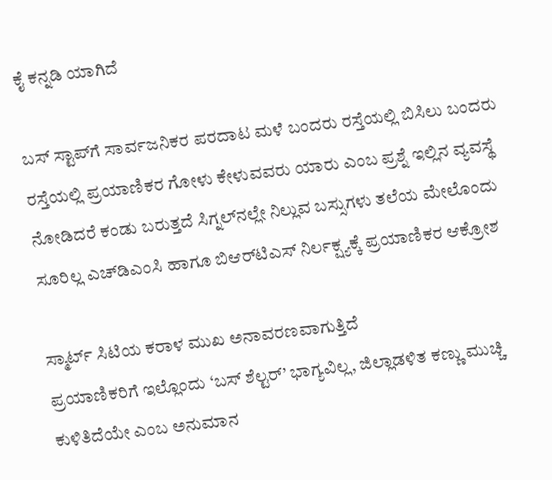ಕೈ ಕನ್ನಡಿ ಯಾಗಿದೆ

ಬಸ್ ಸ್ಟಾಪ್‌ಗೆ ಸಾರ್ವಜನಿಕರ ಪರದಾಟ ಮಳೆ ಬಂದರು ರಸ್ತೆಯಲ್ಲಿ ಬಿಸಿಲು ಬಂದರು ರಸ್ತೆಯಲ್ಲಿ ಪ್ರಯಾಣಿಕರ ಗೋಳು ಕೇಳುವವರು ಯಾರು ಎಂಬ ಪ್ರಶ್ನೆ ಇಲ್ಲಿನ ವ್ಯವಸ್ಥೆ ನೋಡಿದರೆ ಕಂಡು ಬರುತ್ತದೆ ಸಿಗ್ನಲ್‌ನಲ್ಲೇ ನಿಲ್ಲುವ ಬಸ್ಸುಗಳು ತಲೆಯ ಮೇಲೊಂದು ಸೂರಿಲ್ಲ ಎಚ್‌ಡಿಎಂಸಿ ಹಾಗೂ ಬಿಆರ್‌ಟಿಎಸ್ ನಿರ್ಲಕ್ಷ್ಯಕ್ಕೆ ಪ್ರಯಾಣಿಕರ ಆಕ್ರೋಶ

ಸ್ಮಾರ್ಟ್ ಸಿಟಿಯ ಕರಾಳ ಮುಖ ಅನಾವರಣವಾಗುತ್ತಿದೆ
ಪ್ರಯಾಣಿಕರಿಗೆ ಇಲ್ಲೊಂದು ‘ಬಸ್ ಶೆಲ್ಟರ್’ ಭಾಗ್ಯವಿಲ್ಲ, ಜಿಲ್ಲಾಡಳಿತ ಕಣ್ಣು ಮುಚ್ಚಿ ಕುಳಿತಿದೆಯೇ ಎಂಬ ಅನುಮಾನ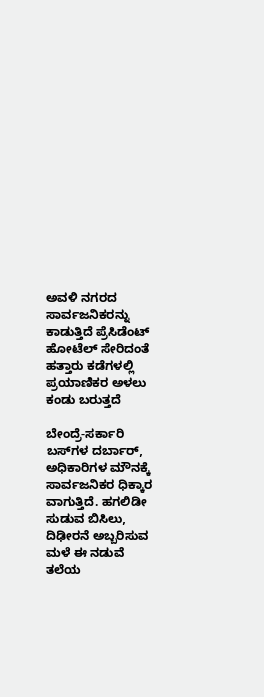ಅವಳಿ ನಗರದ ಸಾರ್ವಜನಿಕರನ್ನು ಕಾಡುತ್ತಿದೆ ಪ್ರೆಸಿಡೆಂಟ್ ಹೋಟೆಲ್ ಸೇರಿದಂತೆ ಹತ್ತಾರು ಕಡೆಗಳಲ್ಲಿ ಪ್ರಯಾಣಿಕರ ಅಳಲು ಕಂಡು ಬರುತ್ತದೆ

ಬೇಂದ್ರೆ-ಸರ್ಕಾರಿ ಬಸ್‌ಗಳ ದರ್ಬಾರ್, ಅಧಿಕಾರಿಗಳ ಮೌನಕ್ಕೆ ಸಾರ್ವಜನಿಕರ ಧಿಕ್ಕಾರ ವಾಗುತ್ತಿದೆ. ಹಗಲಿಡೀ ಸುಡುವ ಬಿಸಿಲು, ದಿಢೀರನೆ ಅಬ್ಬರಿಸುವ ಮಳೆ ಈ ನಡುವೆ ತಲೆಯ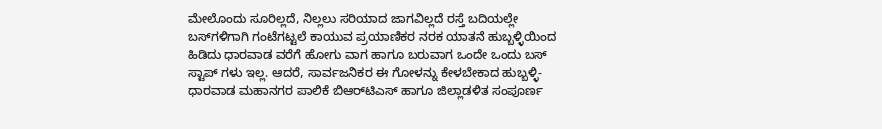ಮೇಲೊಂದು ಸೂರಿಲ್ಲದೆ, ನಿಲ್ಲಲು ಸರಿಯಾದ ಜಾಗವಿಲ್ಲದೆ ರಸ್ತೆ ಬದಿಯಲ್ಲೇ ಬಸ್‌ಗಳಿಗಾಗಿ ಗಂಟೆಗಟ್ಟಲೆ ಕಾಯುವ ಪ್ರಯಾಣಿಕರ ನರಕ ಯಾತನೆ ಹುಬ್ಬಳ್ಳಿಯಿಂದ ಹಿಡಿದು ಧಾರವಾಡ ವರೆಗೆ ಹೋಗು ವಾಗ ಹಾಗೂ ಬರುವಾಗ ಒಂದೇ ಒಂದು ಬಸ್ ಸ್ಟಾಪ್ ಗಳು ಇಲ್ಲ. ಆದರೆ, ಸಾರ್ವಜನಿಕರ ಈ ಗೋಳನ್ನು ಕೇಳಬೇಕಾದ ಹುಬ್ಬಳ್ಳಿ-ಧಾರವಾಡ ಮಹಾನಗರ ಪಾಲಿಕೆ ಬಿಆರ್‌ಟಿಎಸ್ ಹಾಗೂ ಜಿಲ್ಲಾಡಳಿತ ಸಂಪೂರ್ಣ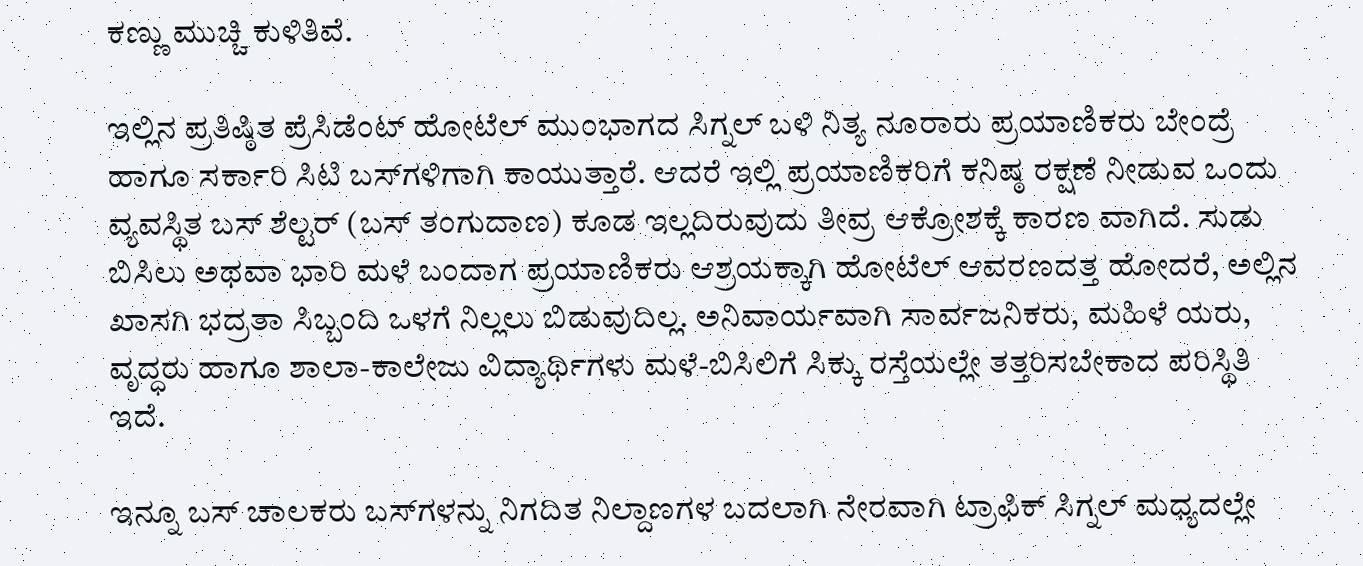ಕಣ್ಣು ಮುಚ್ಚಿ ಕುಳಿತಿವೆ.

ಇಲ್ಲಿನ ಪ್ರತಿಷ್ಠಿತ ಪ್ರೆಸಿಡೆಂಟ್ ಹೋಟೆಲ್ ಮುಂಭಾಗದ ಸಿಗ್ನಲ್ ಬಳಿ ನಿತ್ಯ ನೂರಾರು ಪ್ರಯಾಣಿಕರು ಬೇಂದ್ರೆ ಹಾಗೂ ಸರ್ಕಾರಿ ಸಿಟಿ ಬಸ್‌ಗಳಿಗಾಗಿ ಕಾಯುತ್ತಾರೆ. ಆದರೆ ಇಲ್ಲಿ ಪ್ರಯಾಣಿಕರಿಗೆ ಕನಿಷ್ಠ ರಕ್ಷಣೆ ನೀಡುವ ಒಂದು ವ್ಯವಸ್ಥಿತ ಬಸ್ ಶೆಲ್ಟರ್ (ಬಸ್ ತಂಗುದಾಣ) ಕೂಡ ಇಲ್ಲದಿರುವುದು ತೀವ್ರ ಆಕ್ರೋಶಕ್ಕೆ ಕಾರಣ ವಾಗಿದೆ. ಸುಡು ಬಿಸಿಲು ಅಥವಾ ಭಾರಿ ಮಳೆ ಬಂದಾಗ ಪ್ರಯಾಣಿಕರು ಆಶ್ರಯಕ್ಕಾಗಿ ಹೋಟೆಲ್ ಆವರಣದತ್ತ ಹೋದರೆ, ಅಲ್ಲಿನ ಖಾಸಗಿ ಭದ್ರತಾ ಸಿಬ್ಬಂದಿ ಒಳಗೆ ನಿಲ್ಲಲು ಬಿಡುವುದಿಲ್ಲ. ಅನಿವಾರ್ಯವಾಗಿ ಸಾರ್ವಜನಿಕರು, ಮಹಿಳೆ ಯರು, ವೃದ್ಧರು ಹಾಗೂ ಶಾಲಾ-ಕಾಲೇಜು ವಿದ್ಯಾರ್ಥಿಗಳು ಮಳೆ-ಬಿಸಿಲಿಗೆ ಸಿಕ್ಕು ರಸ್ತೆಯಲ್ಲೇ ತತ್ತರಿಸಬೇಕಾದ ಪರಿಸ್ಥಿತಿ ಇದೆ.

ಇನ್ನೂ ಬಸ್ ಚಾಲಕರು ಬಸ್‌ಗಳನ್ನು ನಿಗದಿತ ನಿಲ್ದಾಣಗಳ ಬದಲಾಗಿ ನೇರವಾಗಿ ಟ್ರಾಫಿಕ್ ಸಿಗ್ನಲ್ ಮಧ್ಯದಲ್ಲೇ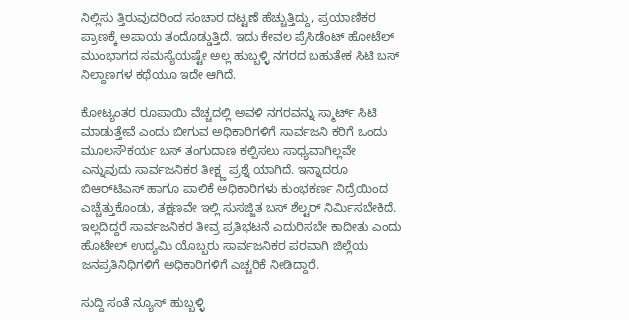ನಿಲ್ಲಿಸು ತ್ತಿರುವುದರಿಂದ ಸಂಚಾರ ದಟ್ಟಣೆ ಹೆಚ್ಚುತ್ತಿದ್ದು, ಪ್ರಯಾಣಿಕರ ಪ್ರಾಣಕ್ಕೆ ಅಪಾಯ ತಂದೊಡ್ಡುತ್ತಿದೆ. ಇದು ಕೇವಲ ಪ್ರೆಸಿಡೆಂಟ್ ಹೋಟೆಲ್ ಮುಂಭಾಗದ ಸಮಸ್ಯೆಯಷ್ಟೇ ಅಲ್ಲ ಹುಬ್ಬಳ್ಳಿ ನಗರದ ಬಹುತೇಕ ಸಿಟಿ ಬಸ್ ನಿಲ್ದಾಣಗಳ ಕಥೆಯೂ ಇದೇ ಆಗಿದೆ.

ಕೋಟ್ಯಂತರ ರೂಪಾಯಿ ವೆಚ್ಚದಲ್ಲಿ ಅವಳಿ ನಗರವನ್ನು ಸ್ಮಾರ್ಟ್ ಸಿಟಿ ಮಾಡುತ್ತೇವೆ ಎಂದು ಬೀಗುವ ಅಧಿಕಾರಿಗಳಿಗೆ ಸಾರ್ವಜನಿ ಕರಿಗೆ ಒಂದು ಮೂಲಸೌಕರ್ಯ ಬಸ್ ತಂಗುದಾಣ ಕಲ್ಪಿಸಲು ಸಾಧ್ಯವಾಗಿಲ್ಲವೇ ಎನ್ನುವುದು ಸಾರ್ವಜನಿಕರ ತೀಕ್ಷ್ಣ ಪ್ರಶ್ನೆ ಯಾಗಿದೆ. ಇನ್ನಾದರೂ ಬಿಆರ್‌ಟಿಎಸ್ ಹಾಗೂ ಪಾಲಿಕೆ ಅಧಿಕಾರಿಗಳು ಕುಂಭಕರ್ಣ ನಿದ್ರೆಯಿಂದ ಎಚ್ಚೆತ್ತುಕೊಂಡು, ತಕ್ಷಣವೇ ಇಲ್ಲಿ ಸುಸಜ್ಜಿತ ಬಸ್ ಶೆಲ್ಟರ್ ನಿರ್ಮಿಸಬೇಕಿದೆ. ಇಲ್ಲದಿದ್ದರೆ ಸಾರ್ವಜನಿಕರ ತೀವ್ರ ಪ್ರತಿಭಟನೆ ಎದುರಿಸಬೇ ಕಾದೀತು ಎಂದು ಹೊಟೇಲ್ ಉದ್ಯಮಿ ಯೊಬ್ಬರು ಸಾರ್ವಜನಿಕರ ಪರವಾಗಿ ಜಿಲ್ಲೆಯ ಜನಪ್ರತಿನಿಧಿಗಳಿಗೆ ಅಧಿಕಾರಿಗಳಿಗೆ ಎಚ್ಚರಿಕೆ ನೀಡಿದ್ದಾರೆ.

ಸುದ್ದಿ ಸಂತೆ ನ್ಯೂಸ್ ಹುಬ್ಬಳ್ಳಿ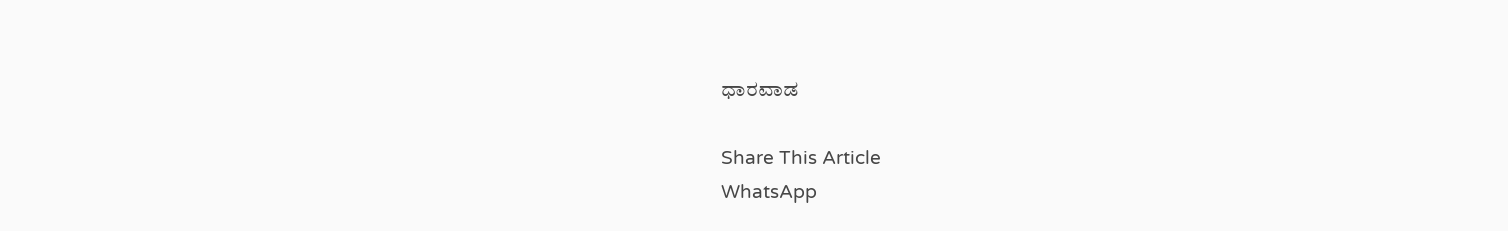ಧಾರವಾಡ

Share This Article
WhatsApp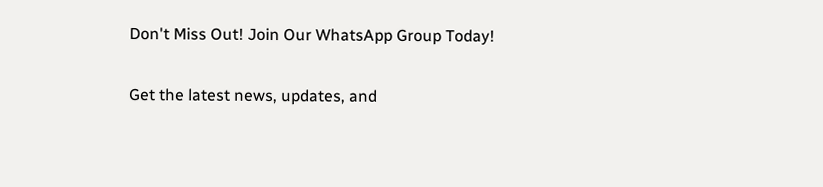Don't Miss Out! Join Our WhatsApp Group Today!

Get the latest news, updates, and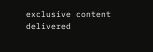exclusive content delivered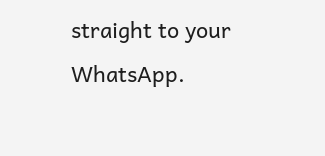straight to your WhatsApp.